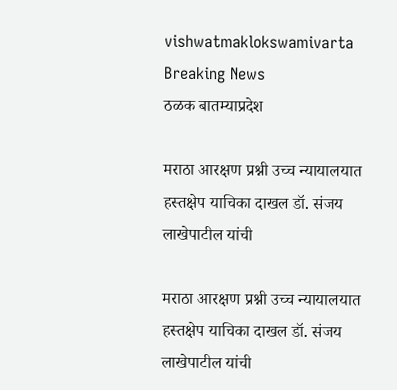vishwatmaklokswamivarta
Breaking News
ठळक बातम्याप्रदेश

मराठा आरक्षण प्रश्नी उच्च न्यायालयात हस्तक्षेप याचिका दाखल डॉ. संजय लाखेपाटील यांची

मराठा आरक्षण प्रश्नी उच्च न्यायालयात हस्तक्षेप याचिका दाखल डॉ. संजय लाखेपाटील यांची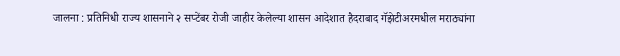जालना : प्रतिनिधी राज्य शासनाने २ सप्टेंबर रोजी जाहीर केलेल्या शासन आदेशात हैदराबाद गॅझेटीअरमधील मराठ्यांना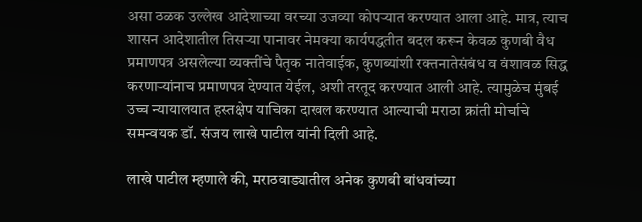असा ठळक उल्लेख आदेशाच्या वरच्या उजव्या कोपऱ्यात करण्यात आला आहे. मात्र, त्याच शासन आदेशातील तिसऱ्या पानावर नेमक्या कार्यपद्धतीत बदल करून केवळ कुणबी वैध प्रमाणपत्र असलेल्या व्यक्तींचे पैतृक नातेवाईक, कुणब्यांशी रक्तनातेसंबंध व वंशावळ सिद्ध करणाऱ्यांनाच प्रमाणपत्र देण्यात येईल, अशी तरतूद करण्यात आली आहे. त्यामुळेच मुंबई उच्च न्यायालयात हस्तक्षेप याचिका दाखल करण्यात आल्याची मराठा क्रांती मोर्चाचे समन्वयक डॉ. संजय लाखे पाटील यांनी दिली आहे.

लाखे पाटील म्हणाले की, मराठवाड्यातील अनेक कुणबी बांधवांच्या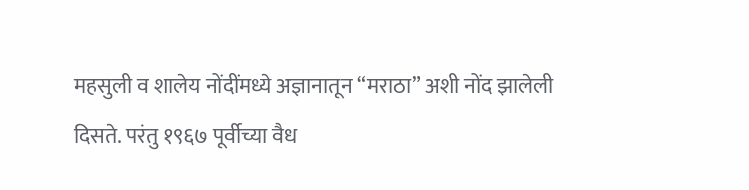महसुली व शालेय नोंदींमध्ये अज्ञानातून “मराठा” अशी नोंद झालेली दिसते. परंतु १९६७ पूर्वीच्या वैध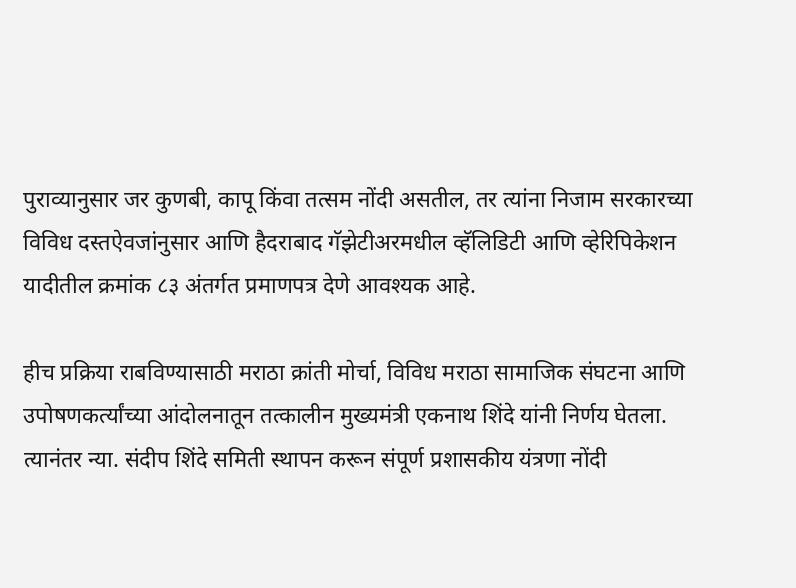पुराव्यानुसार जर कुणबी, कापू किंवा तत्सम नोंदी असतील, तर त्यांना निजाम सरकारच्या विविध दस्तऐवजांनुसार आणि हैदराबाद गॅझेटीअरमधील व्हॅलिडिटी आणि व्हेरिपिकेशन यादीतील क्रमांक ८३ अंतर्गत प्रमाणपत्र देणे आवश्यक आहे.

हीच प्रक्रिया राबविण्यासाठी मराठा क्रांती मोर्चा, विविध मराठा सामाजिक संघटना आणि उपोषणकर्त्यांच्या आंदोलनातून तत्कालीन मुख्यमंत्री एकनाथ शिंदे यांनी निर्णय घेतला. त्यानंतर न्या. संदीप शिंदे समिती स्थापन करून संपूर्ण प्रशासकीय यंत्रणा नोंदी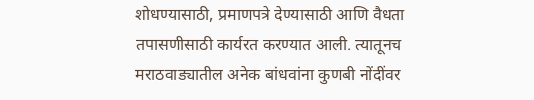शोधण्यासाठी, प्रमाणपत्रे देण्यासाठी आणि वैधता तपासणीसाठी कार्यरत करण्यात आली. त्यातूनच मराठवाड्यातील अनेक बांधवांना कुणबी नोंदींवर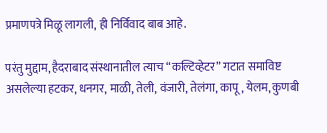प्रमाणपत्रे मिळू लागली, ही निर्विवाद बाब आहे.

परंतु मुद्दाम, हैदराबाद संस्थानातील त्याच “कल्टिव्हेटर” गटात समाविष्ट असलेल्या हटकर, धनगर, माळी, तेली, वंजारी, तेलंगा, कापू, येलम, कुणबी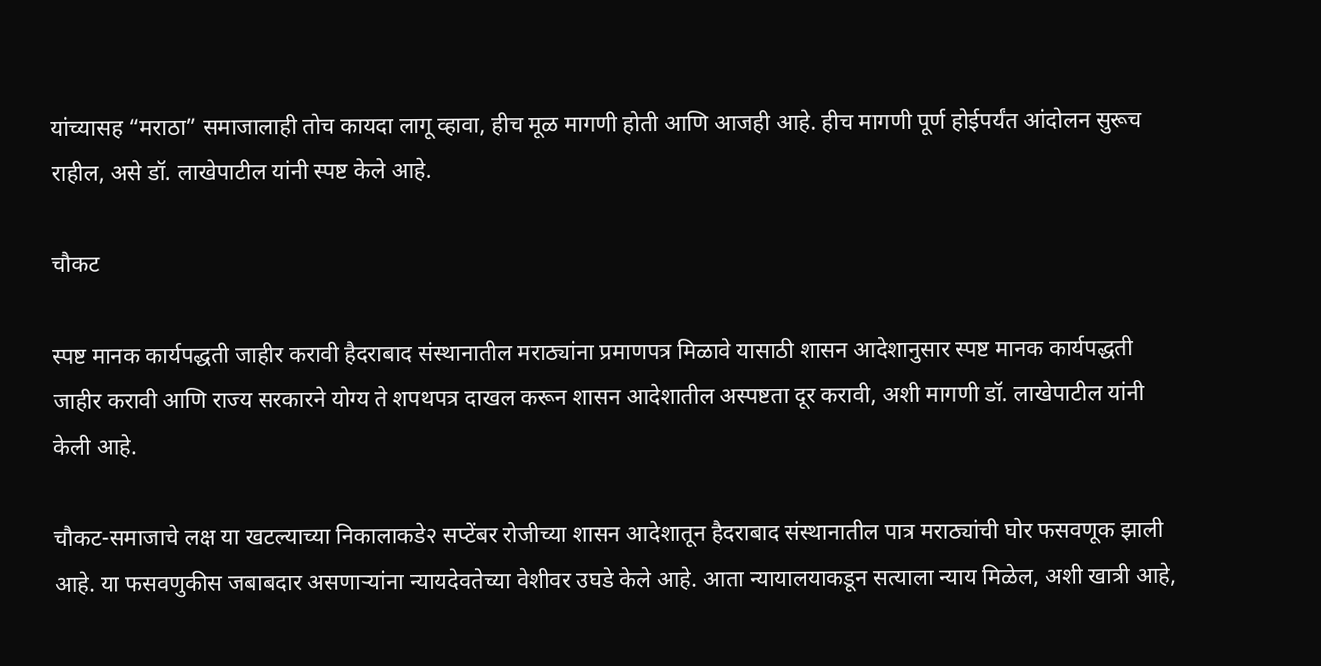यांच्यासह “मराठा” समाजालाही तोच कायदा लागू व्हावा, हीच मूळ मागणी होती आणि आजही आहे. हीच मागणी पूर्ण होईपर्यंत आंदोलन सुरूच राहील, असे डॉ. लाखेपाटील यांनी स्पष्ट केले आहे.

चौकट

स्पष्ट मानक कार्यपद्धती जाहीर करावी हैदराबाद संस्थानातील मराठ्यांना प्रमाणपत्र मिळावे यासाठी शासन आदेशानुसार स्पष्ट मानक कार्यपद्धती जाहीर करावी आणि राज्य सरकारने योग्य ते शपथपत्र दाखल करून शासन आदेशातील अस्पष्टता दूर करावी, अशी मागणी डॉ. लाखेपाटील यांनी केली आहे.

चौकट-समाजाचे लक्ष या खटल्याच्या निकालाकडे२ सप्टेंबर रोजीच्या शासन आदेशातून हैदराबाद संस्थानातील पात्र मराठ्यांची घोर फसवणूक झाली आहे. या फसवणुकीस जबाबदार असणाऱ्यांना न्यायदेवतेच्या वेशीवर उघडे केले आहे. आता न्यायालयाकडून सत्याला न्याय मिळेल, अशी खात्री आहे,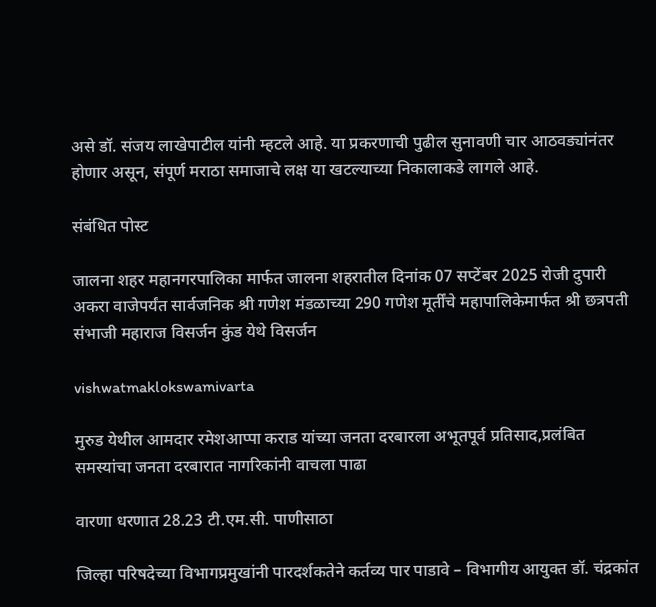असे डॉ. संजय लाखेपाटील यांनी म्हटले आहे. या प्रकरणाची पुढील सुनावणी चार आठवड्यांनंतर होणार असून, संपूर्ण मराठा समाजाचे लक्ष या खटल्याच्या निकालाकडे लागले आहे.

संबंधित पोस्ट

जालना शहर महानगरपालिका मार्फत जालना शहरातील दिनांक 07 सप्टेंबर 2025 रोजी दुपारी अकरा वाजेपर्यंत सार्वजनिक श्री गणेश मंडळाच्या 290 गणेश मूर्तींचे महापालिकेमार्फत श्री छत्रपती संभाजी महाराज विसर्जन कुंड येथे विसर्जन

vishwatmaklokswamivarta

मुरुड येथील आमदार रमेशआप्पा कराड यांच्या जनता दरबारला अभूतपूर्व प्रतिसाद,प्रलंबित समस्यांचा जनता दरबारात नागरिकांनी वाचला पाढा

वारणा धरणात 28.23 टी.एम.सी. पाणीसाठा

जिल्हा परिषदेच्या विभागप्रमुखांनी पारदर्शकतेने कर्तव्य पार पाडावे – विभागीय आयुक्त डॉ. चंद्रकांत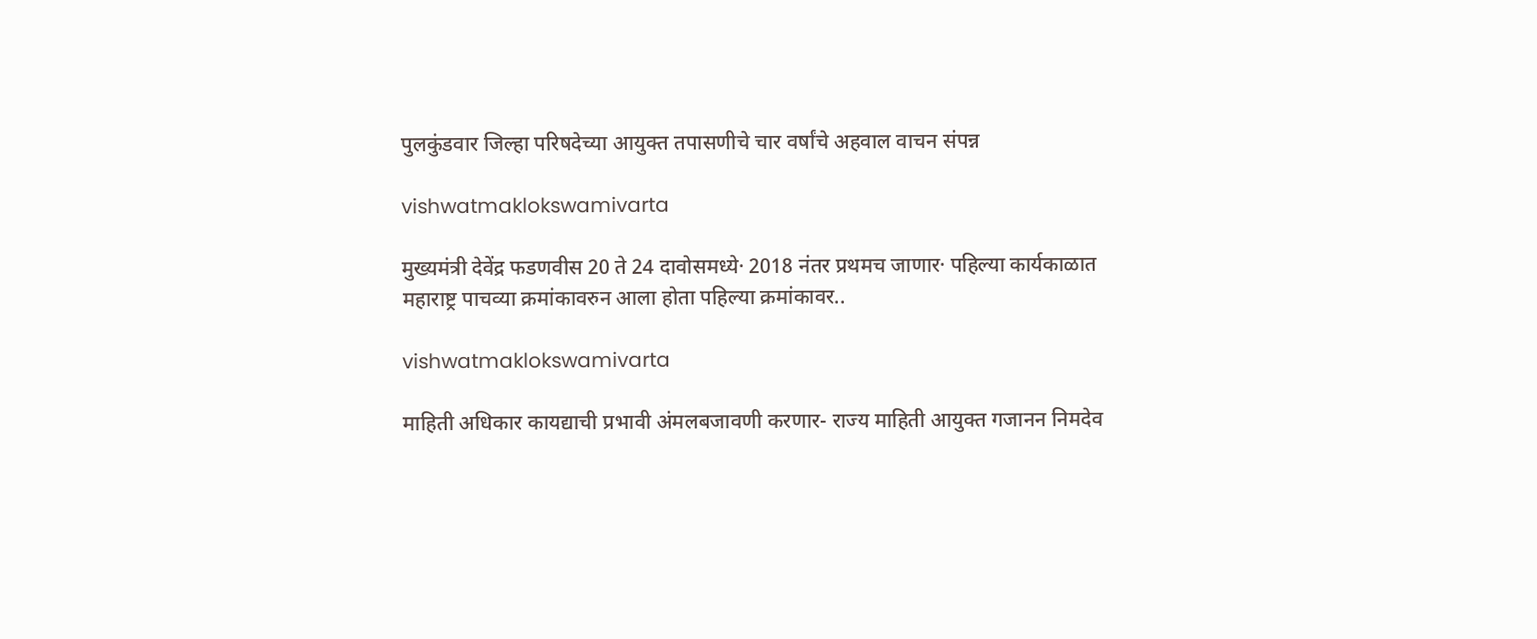पुलकुंडवार जिल्हा परिषदेच्या आयुक्त तपासणीचे चार वर्षांचे अहवाल वाचन संपन्न

vishwatmaklokswamivarta

मुख्यमंत्री देवेंद्र फडणवीस 20 ते 24 दावोसमध्ये· 2018 नंतर प्रथमच जाणार· पहिल्या कार्यकाळात महाराष्ट्र पाचव्या क्रमांकावरुन आला होता पहिल्या क्रमांकावर..

vishwatmaklokswamivarta

माहिती अधिकार कायद्याची प्रभावी अंमलबजावणी करणार- राज्‍य माहिती आयुक्त गजानन निमदेव